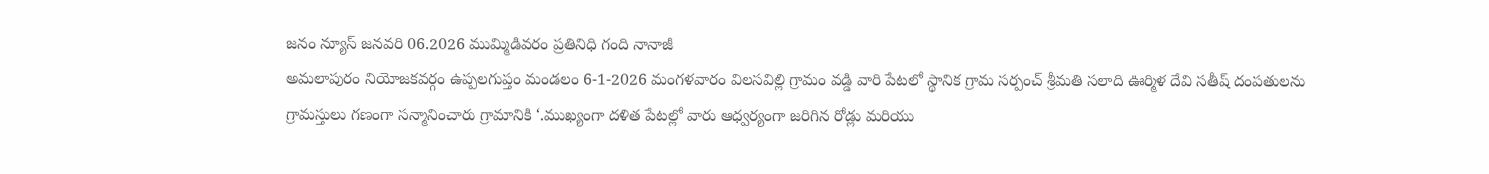జనం న్యూస్ జనవరి 06.2026 ముమ్మిడివరం ప్రతినిధి గంది నానాజీ
అమలాపురం నియోజకవర్గం ఉప్పలగుప్తం మండలం 6-1-2026 మంగళవారం విలసవిల్లి గ్రామం వడ్డి వారి పేటలో స్థానిక గ్రామ సర్పంచ్ శ్రీమతి సలాది ఊర్మిళ దేవి సతీష్ దంపతులను గ్రామస్తులు గణంగా సన్మానించారు గ్రామానికి ‘.ముఖ్యంగా దళిత పేటల్లో వారు ఆధ్వర్యంగా జరిగిన రోడ్లు మరియు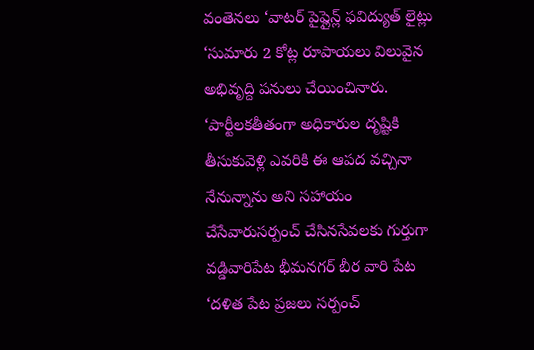వంతెనలు ‘వాటర్ పైప్లైన్ల్ ఫవిద్యుత్ లైట్లు ‘సుమారు 2 కోట్ల రూపాయలు విలువైన అభివృద్ది పనులు చేయించినారు. ‘పార్టీలకతీతంగా అధికారుల దృష్టికి తీసుకువెళ్లి ఎవరికి ఈ ఆపద వచ్చినా నేనున్నాను అని సహాయం చేసేవారుసర్పంచ్ చేసినసేవలకు గుర్తుగా వడ్డివారిపేట భీమనగర్ బీర వారి పేట ‘దళిత పేట ప్రజలు సర్పంచ్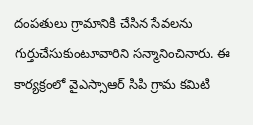దంపతులు గ్రామానికి చేసిన సేవలను గుర్తుచేసుకుంటూవారిని సన్మానించినారు. ఈ కార్యక్రంలో వైఎస్సాఆర్ సిపి గ్రామ కమిటి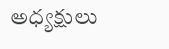అధ్యక్షులు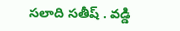సలాది సతీష్ . వడ్డి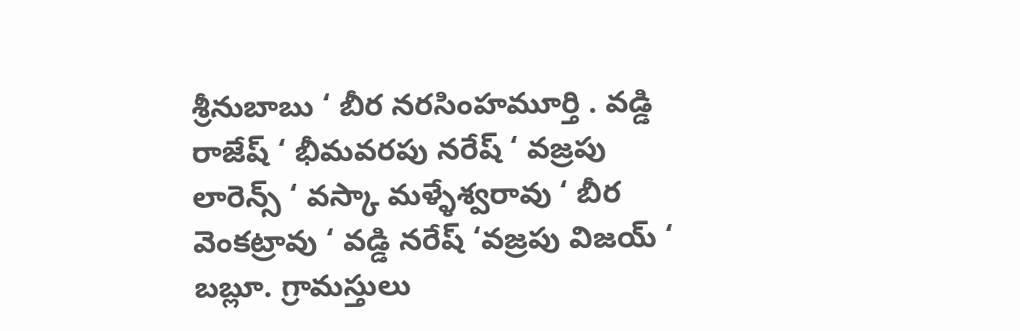శ్రీనుబాబు ‘ బీర నరసింహమూర్తి . వడ్డి రాజేష్ ‘ భీమవరపు నరేష్ ‘ వజ్రపు లారెన్స్ ‘ వస్కా మళ్ళేశ్వరావు ‘ బీర వెంకట్రావు ‘ వడ్డి నరేష్ ‘వజ్రపు విజయ్ ‘ బబ్లూ. గ్రామస్తులు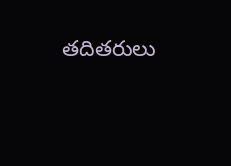తదితరులు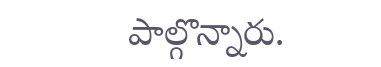పాల్గొన్నారు.